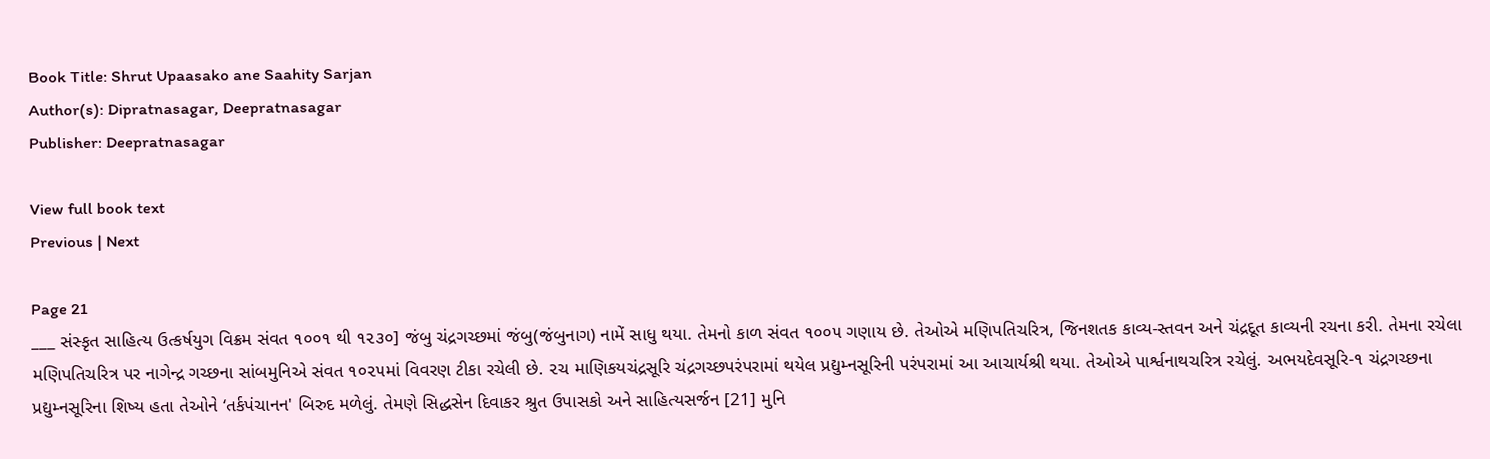Book Title: Shrut Upaasako ane Saahity Sarjan
Author(s): Dipratnasagar, Deepratnasagar
Publisher: Deepratnasagar

View full book text
Previous | Next

Page 21
___ સંસ્કૃત સાહિત્ય ઉત્કર્ષયુગ વિક્રમ સંવત ૧૦૦૧ થી ૧૨૩૦] જંબુ ચંદ્રગચ્છમાં જંબુ(જંબુનાગ) નામેં સાધુ થયા. તેમનો કાળ સંવત ૧૦૦૫ ગણાય છે. તેઓએ મણિપતિચરિત્ર, જિનશતક કાવ્ય-સ્તવન અને ચંદ્રદૂત કાવ્યની રચના કરી. તેમના રચેલા મણિપતિચરિત્ર પર નાગેન્દ્ર ગચ્છના સાંબમુનિએ સંવત ૧૦૨૫માં વિવરણ ટીકા રચેલી છે. ૨ચ માણિકયચંદ્રસૂરિ ચંદ્રગચ્છપરંપરામાં થયેલ પ્રદ્યુમ્નસૂરિની પરંપરામાં આ આચાર્યશ્રી થયા. તેઓએ પાર્શ્વનાથચરિત્ર રચેલું. અભયદેવસૂરિ-૧ ચંદ્રગચ્છના પ્રદ્યુમ્નસૂરિના શિષ્ય હતા તેઓને ‘તર્કપંચાનન' બિરુદ મળેલું. તેમણે સિદ્ધસેન દિવાકર શ્રુત ઉપાસકો અને સાહિત્યસર્જન [21] મુનિ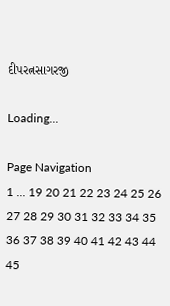દીપરત્નસાગરજી

Loading...

Page Navigation
1 ... 19 20 21 22 23 24 25 26 27 28 29 30 31 32 33 34 35 36 37 38 39 40 41 42 43 44 45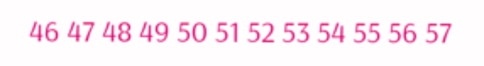46 47 48 49 50 51 52 53 54 55 56 57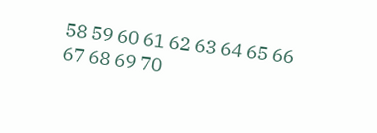58 59 60 61 62 63 64 65 66 67 68 69 70